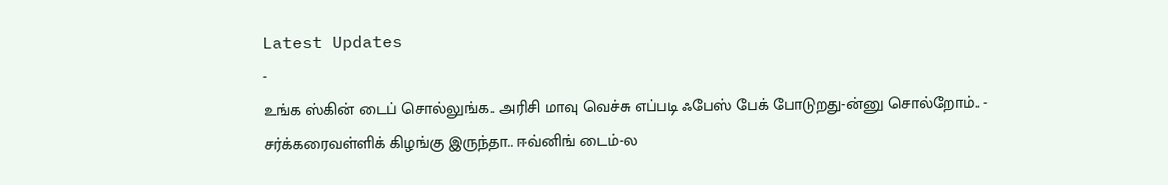Latest Updates
-
உங்க ஸ்கின் டைப் சொல்லுங்க.. அரிசி மாவு வெச்சு எப்படி ஃபேஸ் பேக் போடுறது-ன்னு சொல்றோம்.. -
சர்க்கரைவள்ளிக் கிழங்கு இருந்தா.. ஈவ்னிங் டைம்-ல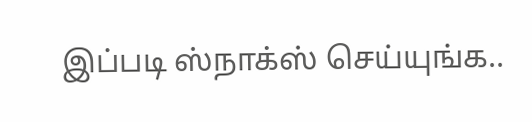இப்படி ஸ்நாக்ஸ் செய்யுங்க..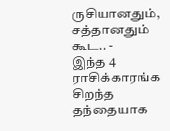ருசியானதும், சத்தானதும் கூட.. -
இந்த 4 ராசிக்காரங்க சிறந்த தந்தையாக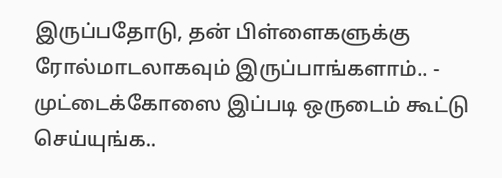இருப்பதோடு, தன் பிள்ளைகளுக்கு ரோல்மாடலாகவும் இருப்பாங்களாம்.. -
முட்டைக்கோஸை இப்படி ஒருடைம் கூட்டு செய்யுங்க..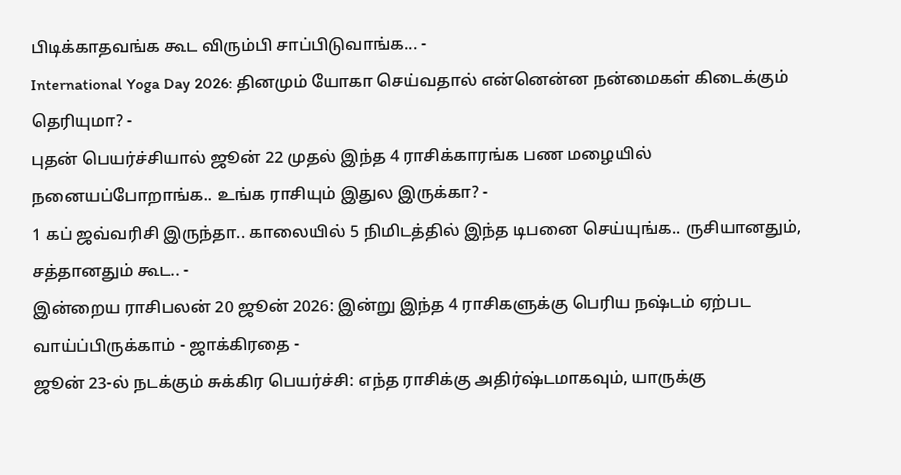பிடிக்காதவங்க கூட விரும்பி சாப்பிடுவாங்க... -
International Yoga Day 2026: தினமும் யோகா செய்வதால் என்னென்ன நன்மைகள் கிடைக்கும் தெரியுமா? -
புதன் பெயர்ச்சியால் ஜூன் 22 முதல் இந்த 4 ராசிக்காரங்க பண மழையில் நனையப்போறாங்க.. உங்க ராசியும் இதுல இருக்கா? -
1 கப் ஜவ்வரிசி இருந்தா.. காலையில் 5 நிமிடத்தில் இந்த டிபனை செய்யுங்க.. ருசியானதும், சத்தானதும் கூட.. -
இன்றைய ராசிபலன் 20 ஜூன் 2026: இன்று இந்த 4 ராசிகளுக்கு பெரிய நஷ்டம் ஏற்பட வாய்ப்பிருக்காம் - ஜாக்கிரதை -
ஜூன் 23-ல் நடக்கும் சுக்கிர பெயர்ச்சி: எந்த ராசிக்கு அதிர்ஷ்டமாகவும், யாருக்கு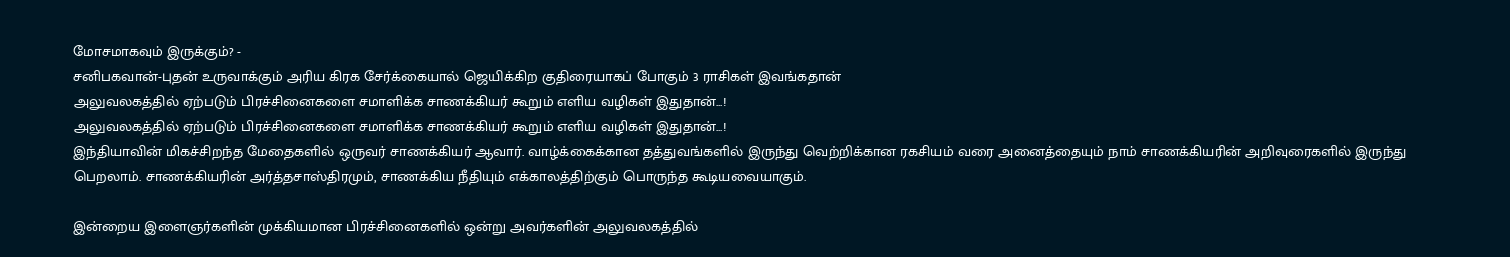மோசமாகவும் இருக்கும்? -
சனிபகவான்-புதன் உருவாக்கும் அரிய கிரக சேர்க்கையால் ஜெயிக்கிற குதிரையாகப் போகும் 3 ராசிகள் இவங்கதான்
அலுவலகத்தில் ஏற்படும் பிரச்சினைகளை சமாளிக்க சாணக்கியர் கூறும் எளிய வழிகள் இதுதான்...!
அலுவலகத்தில் ஏற்படும் பிரச்சினைகளை சமாளிக்க சாணக்கியர் கூறும் எளிய வழிகள் இதுதான்...!
இந்தியாவின் மிகச்சிறந்த மேதைகளில் ஒருவர் சாணக்கியர் ஆவார். வாழ்க்கைக்கான தத்துவங்களில் இருந்து வெற்றிக்கான ரகசியம் வரை அனைத்தையும் நாம் சாணக்கியரின் அறிவுரைகளில் இருந்து பெறலாம். சாணக்கியரின் அர்த்தசாஸ்திரமும், சாணக்கிய நீதியும் எக்காலத்திற்கும் பொருந்த கூடியவையாகும்.

இன்றைய இளைஞர்களின் முக்கியமான பிரச்சினைகளில் ஒன்று அவர்களின் அலுவலகத்தில்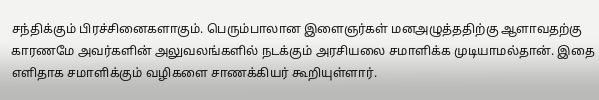சந்திக்கும் பிரச்சினைகளாகும். பெரும்பாலான இளைஞர்கள் மனஅழுத்ததிற்கு ஆளாவதற்கு காரணமே அவர்களின் அலுவலங்களில் நடக்கும் அரசியலை சமாளிக்க முடியாமல்தான். இதை எளிதாக சமாளிக்கும் வழிகளை சாணக்கியர் கூறியுள்ளார்.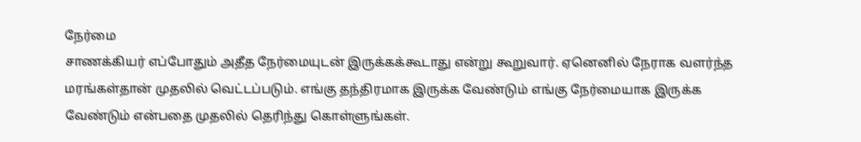நேர்மை
சாணக்கியர் எப்போதும் அதீத நேர்மையுடன் இருக்கக்கூடாது என்று கூறுவார். ஏனெனில் நேராக வளர்ந்த மரங்கள்தான் முதலில் வெட்டப்படும். எங்கு தந்திரமாக இருக்க வேண்டும் எங்கு நேர்மையாக இருக்க வேண்டும் என்பதை முதலில் தெரிந்து கொள்ளுங்கள்.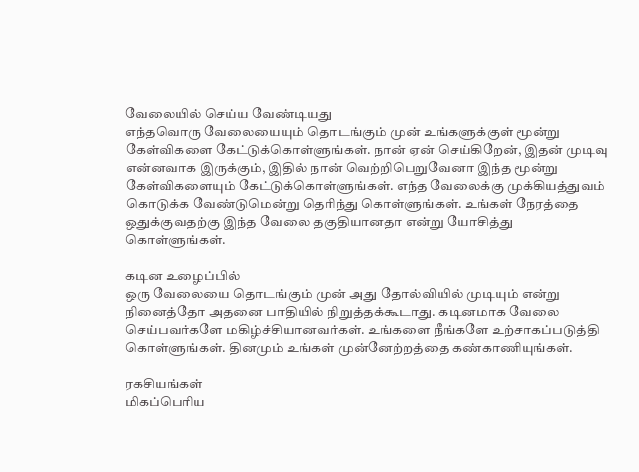வேலையில் செய்ய வேண்டியது
எந்தவொரு வேலையையும் தொடங்கும் முன் உங்களுக்குள் மூன்று கேள்விகளை கேட்டுக்கொள்ளுங்கள். நான் ஏன் செய்கிறேன், இதன் முடிவு என்னவாக இருக்கும், இதில் நான் வெற்றிபெறுவேனா இந்த மூன்று கேள்விகளையும் கேட்டுக்கொள்ளுங்கள். எந்த வேலைக்கு முக்கியத்துவம் கொடுக்க வேண்டுமென்று தெரிந்து கொள்ளுங்கள். உங்கள் நேரத்தை ஒதுக்குவதற்கு இந்த வேலை தகுதியானதா என்று யோசித்து கொள்ளுங்கள்.

கடின உழைப்பில்
ஒரு வேலையை தொடங்கும் முன் அது தோல்வியில் முடியும் என்று நினைத்தோ அதனை பாதியில் நிறுத்தக்கூடாது. கடினமாக வேலை செய்பவர்களே மகிழ்ச்சியானவர்கள். உங்களை நீங்களே உற்சாகப்படுத்தி கொள்ளுங்கள். தினமும் உங்கள் முன்னேற்றத்தை கண்காணியுங்கள்.

ரகசியங்கள்
மிகப்பெரிய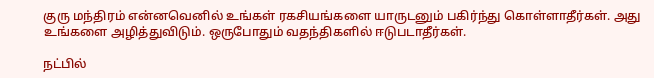குரு மந்திரம் என்னவெனில் உங்கள் ரகசியங்களை யாருடனும் பகிர்ந்து கொள்ளாதீர்கள். அது உங்களை அழித்துவிடும். ஒருபோதும் வதந்திகளில் ஈடுபடாதீர்கள்.

நட்பில்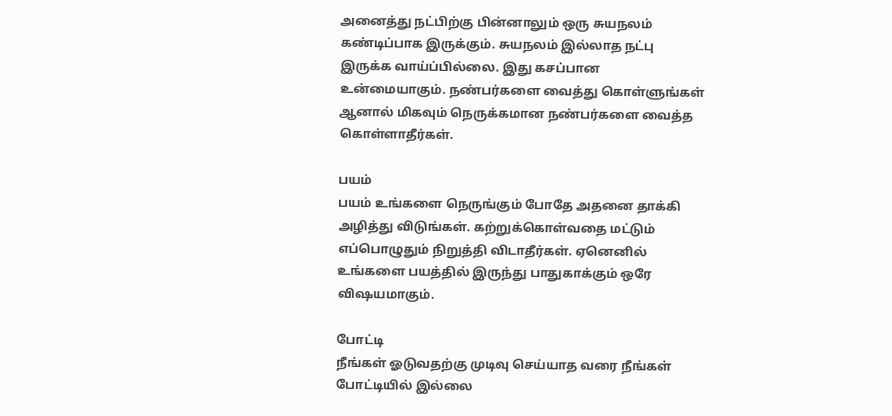அனைத்து நட்பிற்கு பின்னாலும் ஒரு சுயநலம் கண்டிப்பாக இருக்கும். சுயநலம் இல்லாத நட்பு இருக்க வாய்ப்பில்லை. இது கசப்பான உன்மையாகும். நண்பர்களை வைத்து கொள்ளுங்கள் ஆனால் மிகவும் நெருக்கமான நண்பர்களை வைத்த கொள்ளாதீர்கள்.

பயம்
பயம் உங்களை நெருங்கும் போதே அதனை தாக்கி அழித்து விடுங்கள். கற்றுக்கொள்வதை மட்டும் எப்பொழுதும் நிறுத்தி விடாதீர்கள். ஏனெனில் உங்களை பயத்தில் இருந்து பாதுகாக்கும் ஒரே விஷயமாகும்.

போட்டி
நீங்கள் ஓடுவதற்கு முடிவு செய்யாத வரை நீங்கள் போட்டியில் இல்லை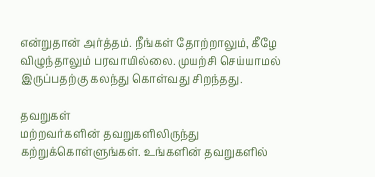என்றுதான் அர்த்தம். நீங்கள் தோற்றாலும், கீழே விழுந்தாலும் பரவாயில்லை. முயற்சி செய்யாமல் இருப்பதற்கு கலந்து கொள்வது சிறந்தது.

தவறுகள்
மற்றவர்களின் தவறுகளிலிருந்து கற்றுக்கொள்ளுங்கள். உங்களின் தவறுகளில்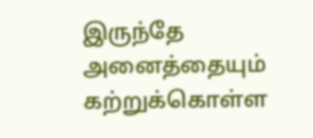இருந்தே அனைத்தையும் கற்றுக்கொள்ள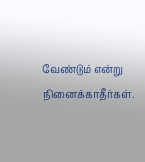வேண்டும் என்று நினைக்காதீர்கள்.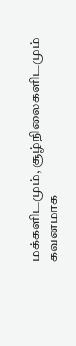மக்களிடமும், சூழ்நிலைகளிடமும் கவனமாக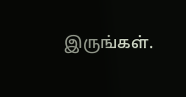இருங்கள்.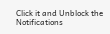Click it and Unblock the Notifications